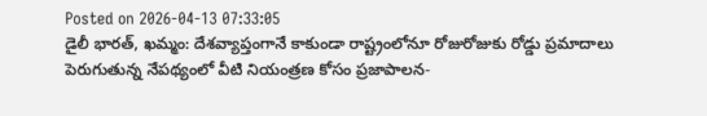Posted on 2026-04-13 07:33:05
డైలీ భారత్, ఖమ్మం: దేశవ్యాప్తంగానే కాకుండా రాష్ట్రంలోనూ రోజురోజుకు రోడ్డు ప్రమాదాలు పెరుగుతున్న నేపథ్యంలో వీటి నియంత్రణ కోసం ప్రజాపాలన-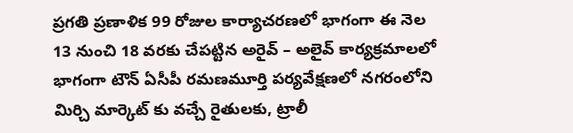ప్రగతి ప్రణాళిక 99 రోజుల కార్యాచరణలో భాగంగా ఈ నెల 13 నుంచి 18 వరకు చేపట్టిన అరైవ్ – అలైవ్ కార్యక్రమాలలో భాగంగా టౌన్ ఏసీపీ రమణమూర్తి పర్యవేక్షణలో నగరంలోని మిర్చి మార్కెట్ కు వచ్చే రైతులకు, ట్రాలీ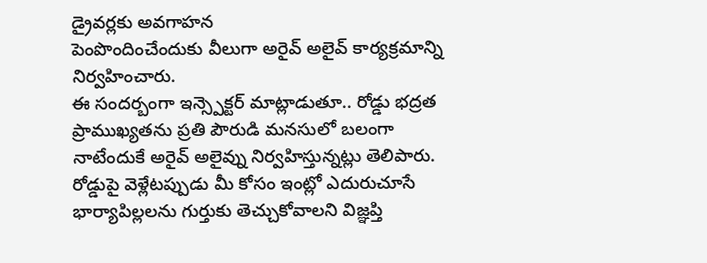డ్రైవర్లకు అవగాహన
పెంపొందించేందుకు వీలుగా అరైవ్ అలైవ్ కార్యక్రమాన్ని నిర్వహించారు.
ఈ సందర్బంగా ఇన్స్పెక్టర్ మాట్లాడుతూ.. రోడ్డు భద్రత ప్రాముఖ్యతను ప్రతి పౌరుడి మనసులో బలంగా నాటేందుకే అరైవ్ అలైవ్ను నిర్వహిస్తున్నట్లు తెలిపారు. రోడ్డుపై వెళ్లేటప్పుడు మీ కోసం ఇంట్లో ఎదురుచూసే భార్యాపిల్లలను గుర్తుకు తెచ్చుకోవాలని విజ్ఞప్తి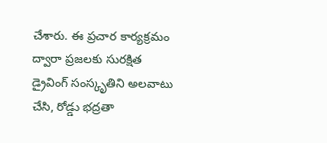చేశారు. ఈ ప్రచార కార్యక్రమం ద్వారా ప్రజలకు సురక్షిత డ్రైవింగ్ సంస్కృతిని అలవాటు చేసి, రోడ్డు భద్రతా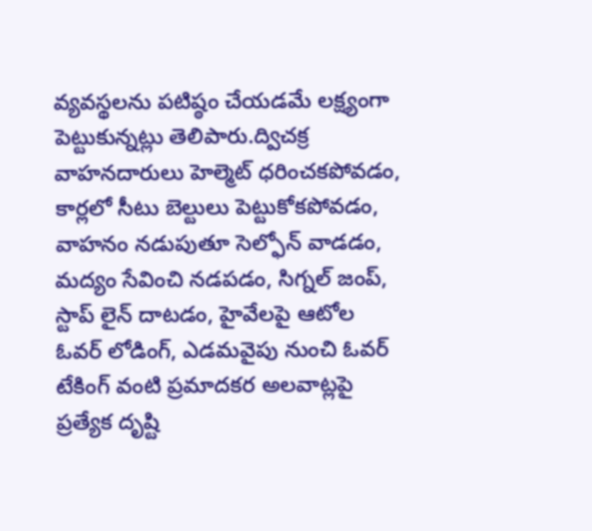వ్యవస్థలను పటిష్ఠం చేయడమే లక్ష్యంగా పెట్టుకున్నట్లు తెలిపారు.ద్విచక్ర వాహనదారులు హెల్మెట్ ధరించకపోవడం, కార్లలో సీటు బెల్టులు పెట్టుకోకపోవడం, వాహనం నడుపుతూ సెల్ఫోన్ వాడడం, మద్యం సేవించి నడపడం, సిగ్నల్ జంప్, స్టాప్ లైన్ దాటడం, హైవేలపై ఆటోల ఓవర్ లోడింగ్, ఎడమవైపు నుంచి ఓవర్ టేకింగ్ వంటి ప్రమాదకర అలవాట్లపై ప్రత్యేక దృష్టి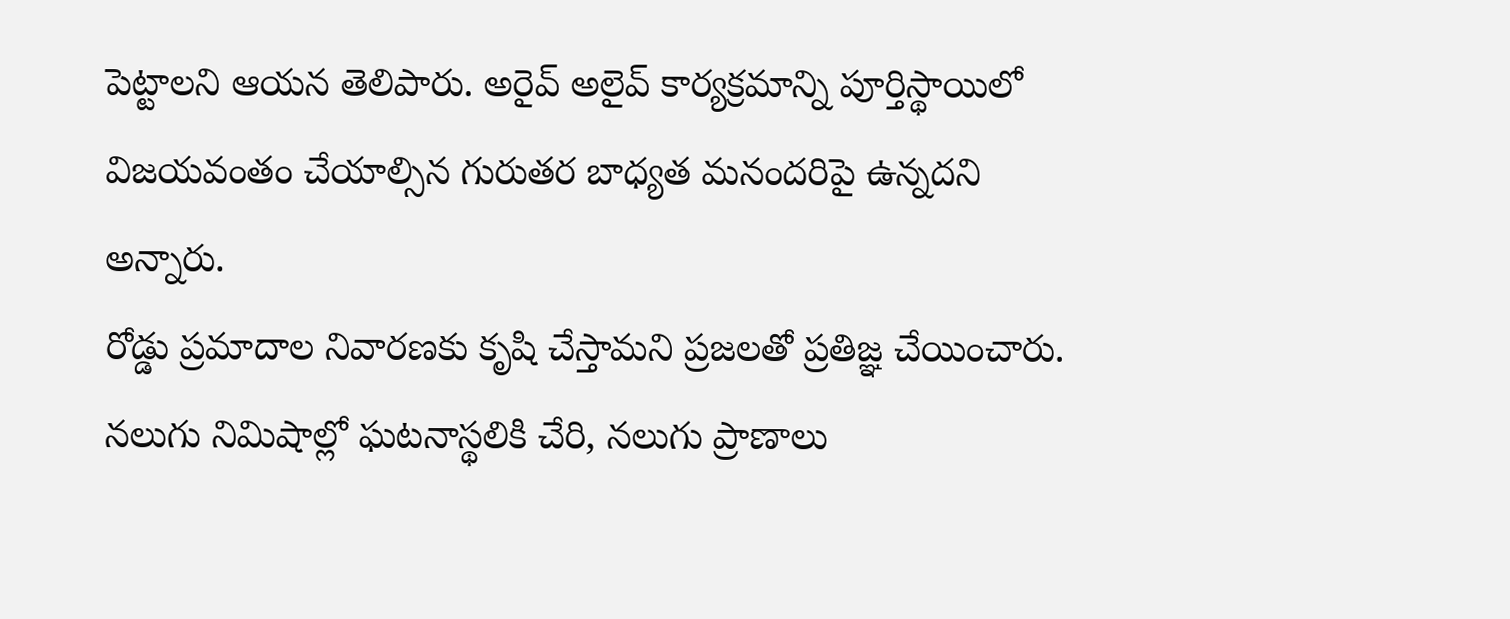పెట్టాలని ఆయన తెలిపారు. అరైవ్ అలైవ్ కార్యక్రమాన్ని పూర్తిస్థాయిలో విజయవంతం చేయాల్సిన గురుతర బాధ్యత మనందరిపై ఉన్నదని అన్నారు.
రోడ్డు ప్రమాదాల నివారణకు కృషి చేస్తామని ప్రజలతో ప్రతిజ్ఞ చేయించారు.
నలుగు నిమిషాల్లో ఘటనాస్థలికి చేరి, నలుగు ప్రాణాలు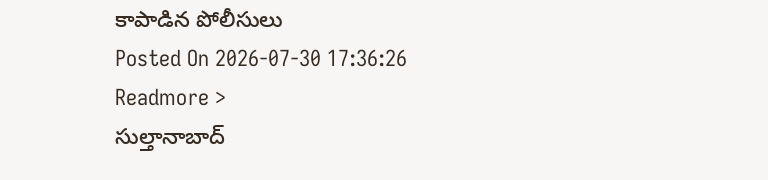కాపాడిన పోలీసులు
Posted On 2026-07-30 17:36:26
Readmore >
సుల్తానాబాద్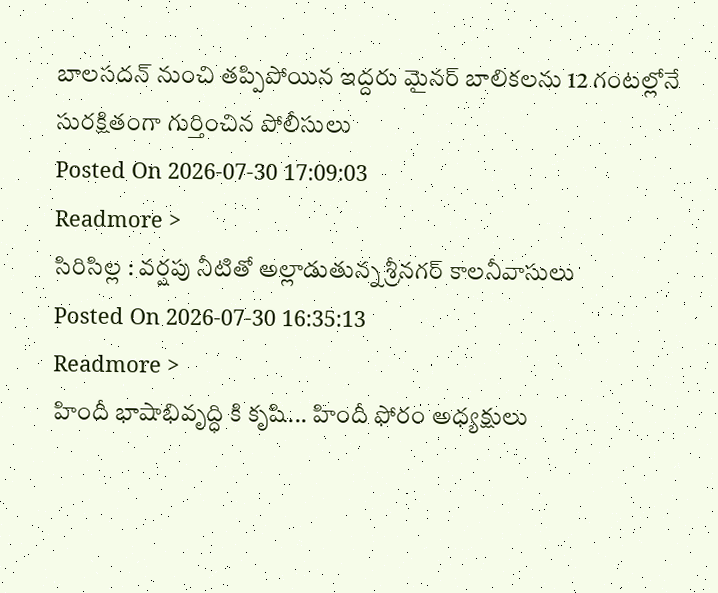బాలసదన్ నుంచి తప్పిపోయిన ఇద్దరు మైనర్ బాలికలను 12 గంటల్లోనే సురక్షితంగా గుర్తించిన పోలీసులు
Posted On 2026-07-30 17:09:03
Readmore >
సిరిసిల్ల : వర్షపు నీటితో అల్లాడుతున్న శ్రీనగర్ కాలనీవాసులు
Posted On 2026-07-30 16:35:13
Readmore >
హిందీ భాషాభివృద్ధి కి కృషి... హిందీ ఫోరం అధ్యక్షులు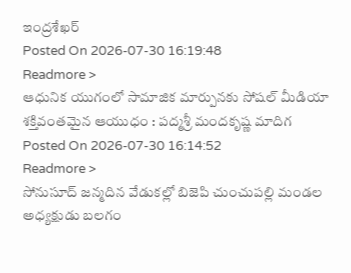ఇంద్రశేఖర్
Posted On 2026-07-30 16:19:48
Readmore >
ఆధునిక యుగంలో సామాజిక మార్పునకు సోషల్ మీడియా శక్తివంతమైన ఆయుధం : పద్మశ్రీ మందకృష్ణ మాదిగ
Posted On 2026-07-30 16:14:52
Readmore >
సోనుసూద్ జన్మదిన వేడుకల్లో బిజెపి చుంచుపల్లి మండల అధ్యక్షుడు బలగం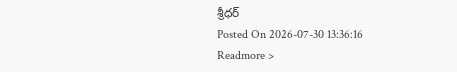శ్రీధర్
Posted On 2026-07-30 13:36:16
Readmore >